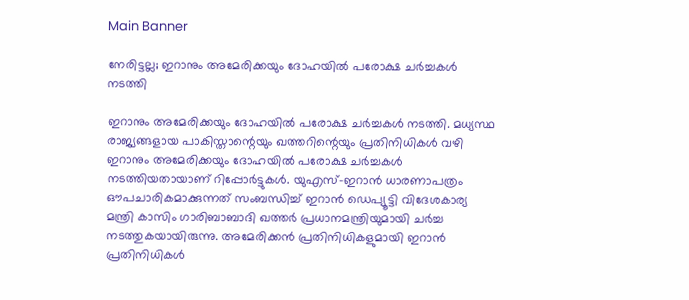Main Banner

നേരിട്ടല്ല; ഇറാനും അമേരിക്കയും ദോഹയില്‍ പരോക്ഷ ചര്‍ച്ചകള്‍ നടത്തി

ഇറാനും അമേരിക്കയും ദോഹയില്‍ പരോക്ഷ ചര്‍ച്ചകള്‍ നടത്തി. മധ്യസ്ഥ രാജ്യങ്ങളായ പാകിസ്താന്റെയും ഖത്തറിന്റെയും പ്രതിനിധികള്‍ വഴി ഇറാനും അമേരിക്കയും ദോഹയില്‍ പരോക്ഷ ചര്‍ച്ചകള്‍ നടത്തിയതായാണ് റിപ്പോര്‍ട്ടുകള്‍. യുഎസ്-ഇറാന്‍ ധാരണാപത്രം ഔപചാരികമാക്കുന്നത് സംബന്ധിച്ച് ഇറാന്‍ ഡെപ്യൂട്ടി വിദേശകാര്യ മന്ത്രി കാസിം ഗാരിബാബാദി ഖത്തര്‍ പ്രധാനമന്ത്രിയുമായി ചര്‍ച്ച നടത്തുകയായിരുന്നു. അമേരിക്കന്‍ പ്രതിനിധികളുമായി ഇറാന്‍ പ്രതിനിധികള്‍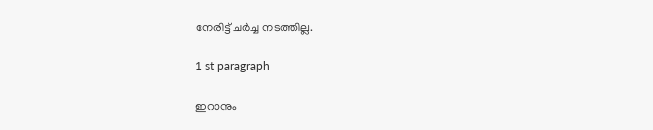നേരിട്ട് ചര്‍ച്ച നടത്തില്ല.

1 st paragraph

ഇറാനും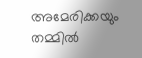അമേരിക്കയും തമ്മില്‍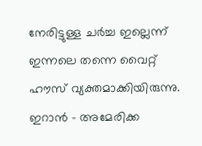നേരിട്ടുള്ള ചര്‍ച്ച ഇല്ലെന്ന് ഇന്നലെ തന്നെ വൈറ്റ് ഹൗസ് വ്യക്തമാക്കിയിരുന്നു. ഇറാന്‍ – അമേരിക്ക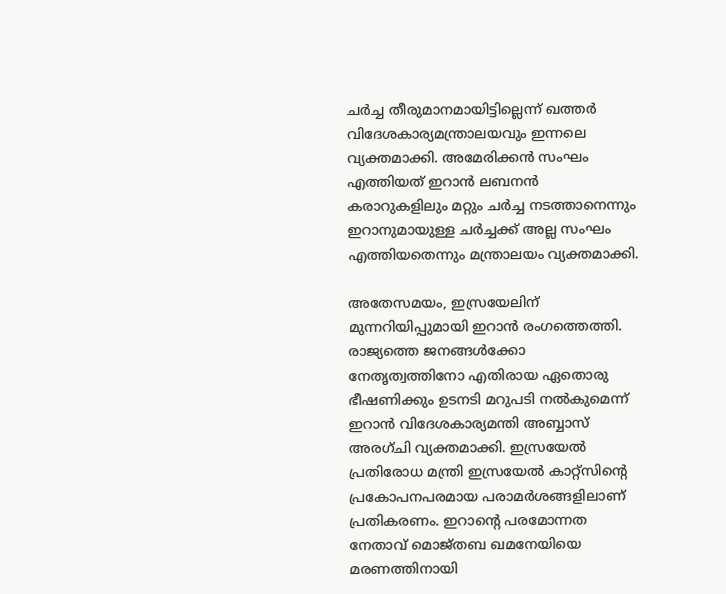ചര്‍ച്ച തീരുമാനമായിട്ടില്ലെന്ന് ഖത്തര്‍ വിദേശകാര്യമന്ത്രാലയവും ഇന്നലെ വ്യക്തമാക്കി. അമേരിക്കന്‍ സംഘം എത്തിയത് ഇറാന്‍ ലബനന്‍ കരാറുകളിലും മറ്റും ചര്‍ച്ച നടത്താനെന്നും ഇറാനുമായുള്ള ചര്‍ച്ചക്ക് അല്ല സംഘം എത്തിയതെന്നും മന്ത്രാലയം വ്യക്തമാക്കി.

അതേസമയം, ഇസ്രയേലിന് മുന്നറിയിപ്പുമായി ഇറാന്‍ രംഗത്തെത്തി. രാജ്യത്തെ ജനങ്ങള്‍ക്കോ നേതൃത്വത്തിനോ എതിരായ ഏതൊരു ഭീഷണിക്കും ഉടനടി മറുപടി നല്‍കുമെന്ന് ഇറാന്‍ വിദേശകാര്യമന്തി അബ്ബാസ് അരഗ്ചി വ്യക്തമാക്കി. ഇസ്രയേല്‍ പ്രതിരോധ മന്ത്രി ഇസ്രയേല്‍ കാറ്റ്‌സിന്റെ പ്രകോപനപരമായ പരാമര്‍ശങ്ങളിലാണ് പ്രതികരണം. ഇറാന്റെ പരമോന്നത നേതാവ് മൊജ്തബ ഖമനേയിയെ മരണത്തിനായി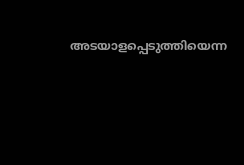അടയാളപ്പെടുത്തിയെന്ന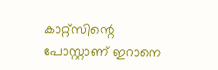കാറ്റ്‌സിന്റെ പോസ്റ്റാണ് ഇറാനെ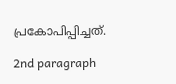പ്രകോപിപ്പിച്ചത്.

2nd paragraph